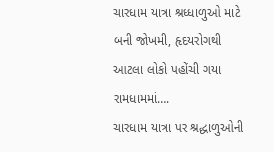ચારધામ યાત્રા શ્રધ્ધાળુઓ માટે બની જોખમી, હૃદયરોગથી આટલા લોકો પહોંચી ગયા રામધામમાં….
ચારધામ યાત્રા પર શ્રદ્ધાળુઓની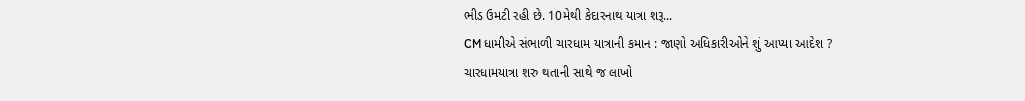ભીડ ઉમટી રહી છે. 10મેથી કેદારનાથ યાત્રા શરૂ...
CM ધામીએ સંભાળી ચારધામ યાત્રાની કમાન : જાણો અધિકારીઓને શું આપ્યા આદેશ ?
ચારધામયાત્રા શરુ થતાની સાથે જ લાખો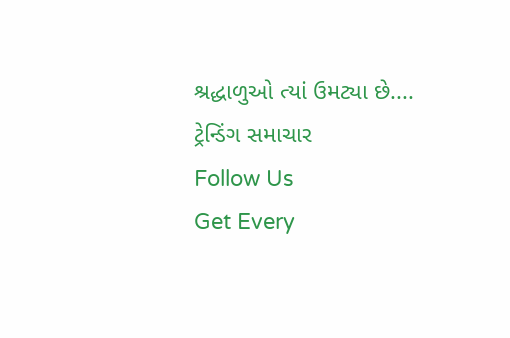શ્રદ્ધાળુઓ ત્યાં ઉમટ્યા છે....
ટ્રેન્ડિંગ સમાચાર
Follow Us
Get Every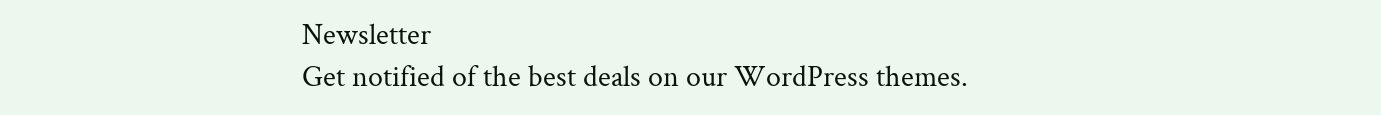Newsletter
Get notified of the best deals on our WordPress themes.